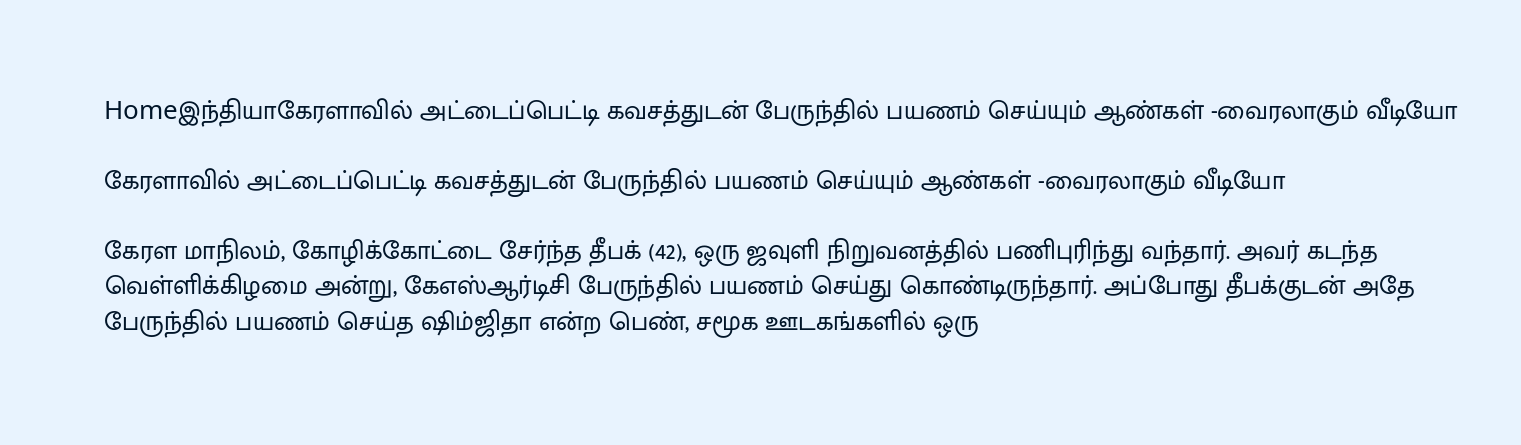Homeஇந்தியாகேரளாவில் அட்டைப்பெட்டி கவசத்துடன் பேருந்தில் பயணம் செய்யும் ஆண்கள் -வைரலாகும் வீடியோ

கேரளாவில் அட்டைப்பெட்டி கவசத்துடன் பேருந்தில் பயணம் செய்யும் ஆண்கள் -வைரலாகும் வீடியோ

கேரள மாநிலம், கோழிக்கோட்டை சேர்ந்த தீபக் (42), ஒரு ஜவுளி நிறுவனத்தில் பணிபுரிந்து வந்தார். அவர் கடந்த வெள்ளிக்கிழமை அன்று, கேஎஸ்ஆர்டிசி பேருந்தில் பயணம் செய்து கொண்டிருந்தார். அப்போது தீபக்குடன் அதே பேருந்தில் பயணம் செய்த ஷிம்ஜிதா என்ற பெண், சமூக ஊடகங்களில் ஒரு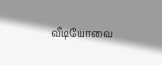வீடியோவை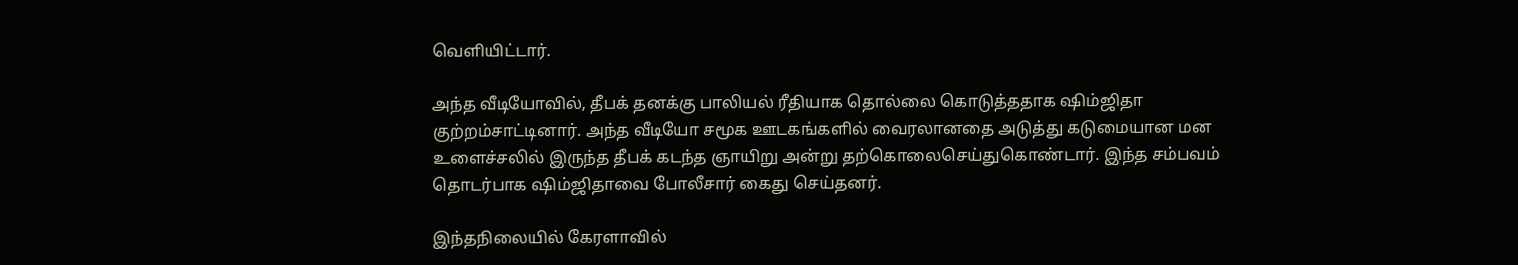வெளியிட்டார்.

அந்த வீடியோவில், தீபக் தனக்கு பாலியல் ரீதியாக தொல்லை கொடுத்ததாக ஷிம்ஜிதா குற்றம்சாட்டினார். அந்த வீடியோ சமூக ஊடகங்களில் வைரலானதை அடுத்து கடுமையான மன உளைச்சலில் இருந்த தீபக் கடந்த ஞாயிறு அன்று தற்கொலைசெய்துகொண்டார். இந்த சம்பவம் தொடர்பாக ஷிம்ஜிதாவை போலீசார் கைது செய்தனர்.

இந்தநிலையில் கேரளாவில்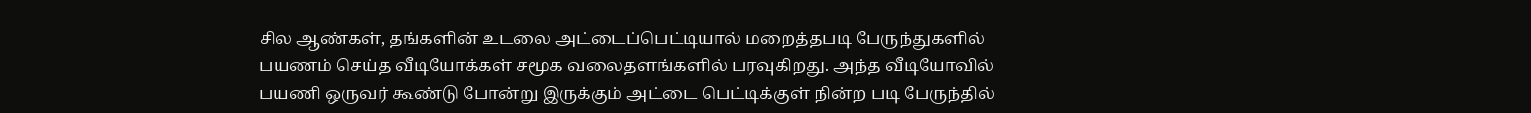சில ஆண்கள், தங்களின் உடலை அட்டைப்பெட்டியால் மறைத்தபடி பேருந்துகளில் பயணம் செய்த வீடியோக்கள் சமூக வலைதளங்களில் பரவுகிறது. அந்த வீடியோவில் பயணி ஒருவர் கூண்டு போன்று இருக்கும் அட்டை பெட்டிக்குள் நின்ற படி பேருந்தில்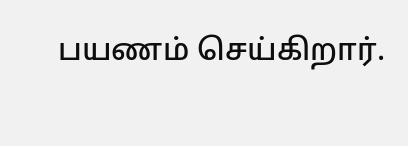பயணம் செய்கிறார்.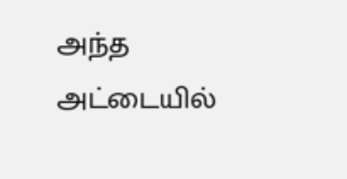அந்த அட்டையில்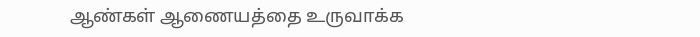ஆண்கள் ஆணையத்தை உருவாக்க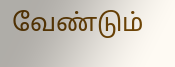வேண்டும்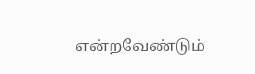என்றவேண்டும்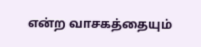என்ற வாசகத்தையும்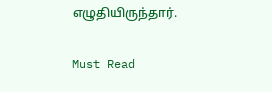எழுதியிருந்தார்.

Must Read